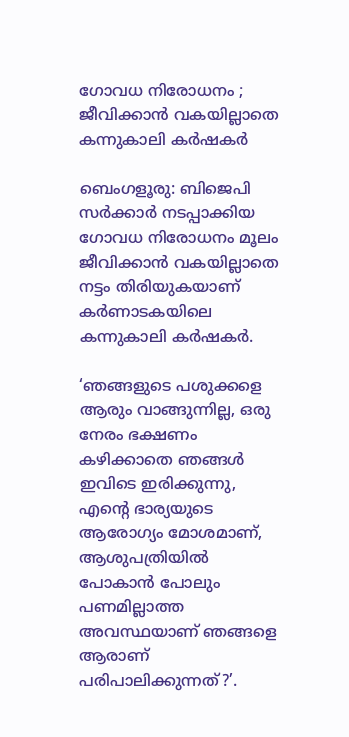ഗോവധ നിരോധനം ; ജീവിക്കാൻ വകയില്ലാതെ കന്നുകാലി കർഷകർ

ബെംഗളൂരു: ബിജെപി സർക്കാർ നടപ്പാക്കിയ ഗോവധ നിരോധനം മൂലം ജീവിക്കാൻ വകയില്ലാതെ നട്ടം തിരിയുകയാണ് കർണാടകയിലെ കന്നുകാലി കർഷകർ.

‘ഞങ്ങളുടെ പശുക്കളെ ആരും വാങ്ങുന്നില്ല, ഒരു നേരം ഭക്ഷണം കഴിക്കാതെ ഞങ്ങൾ ഇവിടെ ഇരിക്കുന്നു, എന്റെ ഭാര്യയുടെ ആരോഗ്യം മോശമാണ്, ആശുപത്രിയിൽ പോകാൻ പോലും പണമില്ലാത്ത അവസ്ഥയാണ് ഞങ്ങളെ ആരാണ് പരിപാലിക്കുന്നത്?’.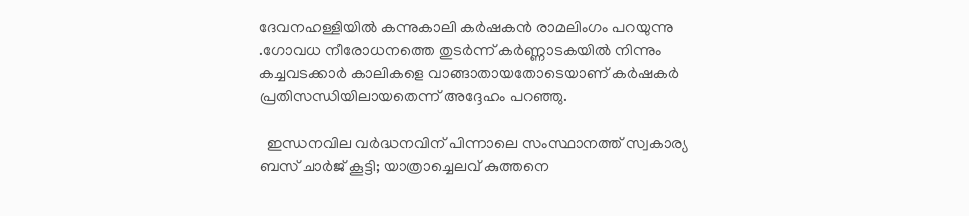ദേവനഹള്ളിയിൽ കന്നുകാലി കർഷകൻ രാമലിംഗം പറയുന്നു .ഗോവധ നീരോധനത്തെ തുടർന്ന് കർണ്ണാടകയിൽ നിന്നും കച്ചവടക്കാർ കാലികളെ വാങ്ങാതായതോടെയാണ് കർഷകർ പ്രതിസന്ധിയിലായതെന്ന് അദ്ദേഹം പറഞ്ഞു.

  ഇന്ധനവില വർദ്ധനവിന് പിന്നാലെ സംസ്ഥാനത്ത് സ്വകാര്യ ബസ് ചാർജ് കൂട്ടി; യാത്രാച്ചെലവ് കുത്തനെ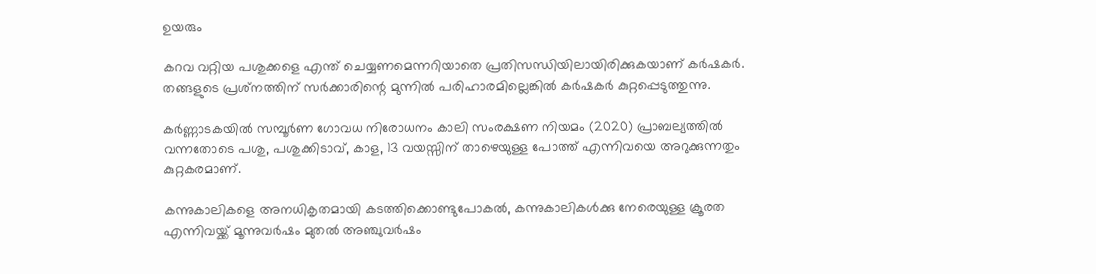ഉയരും

കറവ വറ്റിയ പശുക്കളെ എന്ത് ചെയ്യണമെന്നറിയാതെ പ്രതിസന്ധിയിലായിരിക്കുകയാണ് കർഷകർ. തങ്ങളുടെ പ്രശ്‌നത്തിന് സർക്കാരിന്റെ മുന്നിൽ പരിഹാരമില്ലെങ്കിൽ കർഷകർ കുറ്റപ്പെടുത്തുന്നു.

കർണ്ണാടകയിൽ സമ്പൂർണ ഗോവധ നിരോധനം കാലി സംരക്ഷണ നിയമം (2020) പ്രാബല്യത്തിൽ വന്നതോടെ പശു, പശുക്കിടാവ്, കാള, 13 വയസ്സിന് താഴെയുള്ള പോത്ത് എന്നിവയെ അറുക്കുന്നതും കുറ്റകരമാണ്.

കന്നുകാലികളെ അനധികൃതമായി കടത്തിക്കൊണ്ടുപോകൽ, കന്നുകാലികൾക്കു നേരെയുള്ള ക്രൂരത എന്നിവയ്ക്ക് മൂന്നുവർഷം മുതൽ അഞ്ചുവർഷം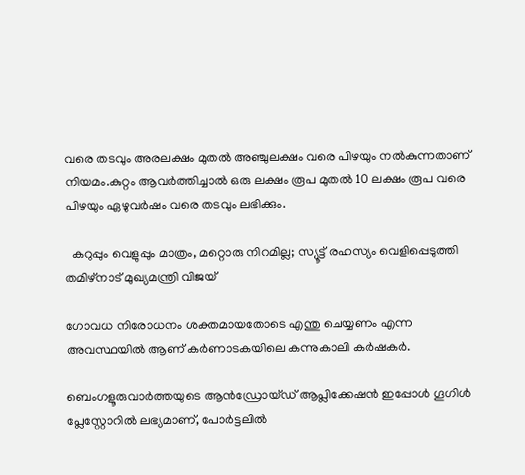വരെ തടവും അരലക്ഷം മുതൽ അഞ്ചുലക്ഷം വരെ പിഴയും നൽകുന്നതാണ് നിയമം.കുറ്റം ആവർത്തിച്ചാൽ ഒരു ലക്ഷം രൂപ മുതൽ 10 ലക്ഷം രൂപ വരെ പിഴയും ഏഴുവർഷം വരെ തടവും ലഭിക്കും.

  കറുപ്പും വെളുപ്പും മാത്രം, മറ്റൊരു നിറമില്ല; സ്യൂട്ട് രഹസ്യം വെളിപ്പെടുത്തി തമിഴ്‌നാട് മുഖ്യമന്ത്രി വിജയ്

ഗോവധ നിരോധനം ശക്തമായതോടെ എന്തു ചെയ്യണം എന്ന അവസ്ഥയിൽ ആണ് കർണാടകയിലെ കന്നുകാലി കർഷകർ.

ബെംഗളൂരുവാർത്തയുടെ ആൻഡ്രോയ്ഡ് ആപ്ലിക്കേഷൻ ഇപ്പോൾ ഗൂഗിൾ പ്ലേസ്റ്റോറിൽ ലഭ്യമാണ്, പോർട്ടലിൽ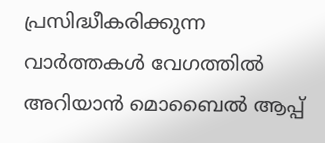പ്രസിദ്ധീകരിക്കുന്ന വാർത്തകൾ വേഗത്തിൽ അറിയാൻ മൊബൈൽ ആപ്പ്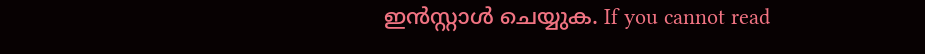ഇൻസ്റ്റാൾ ചെയ്യുക. If you cannot read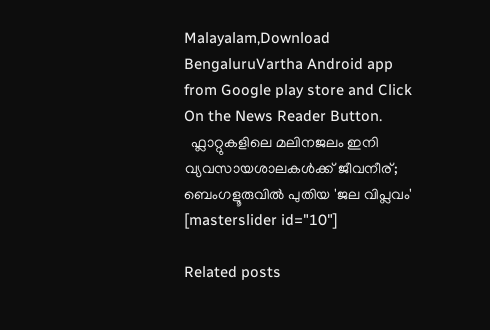Malayalam,Download BengaluruVartha Android app from Google play store and Click On the News Reader Button.
  ഫ്ലാറ്റുകളിലെ മലിനജലം ഇനി വ്യവസായശാലകൾക്ക് ജീവനീര്; ബെംഗളൂരുവിൽ പുതിയ 'ജല വിപ്ലവം'
[masterslider id="10"]

Related posts